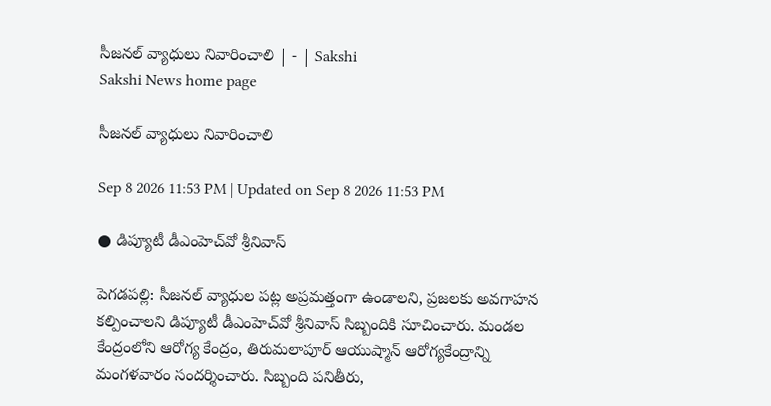సీజనల్‌ వ్యాధులు నివారించాలి | - | Sakshi
Sakshi News home page

సీజనల్‌ వ్యాధులు నివారించాలి

Sep 8 2026 11:53 PM | Updated on Sep 8 2026 11:53 PM

● డిప్యూటీ డీఎంహెచ్‌వో శ్రీనివాస్‌

పెగడపల్లి: సీజనల్‌ వ్యాధుల పట్ల అప్రమత్తంగా ఉండాలని, ప్రజలకు అవగాహన కల్పించాలని డిప్యూటీ డీఎంహెచ్‌వో శ్రీనివాస్‌ సిబ్బందికి సూచించారు. మండల కేంద్రంలోని ఆరోగ్య కేంద్రం, తిరుమలాపూర్‌ ఆయుష్మాన్‌ ఆరోగ్యకేంద్రాన్ని మంగళవారం సందర్శించారు. సిబ్బంది పనితీరు,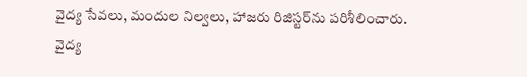వైద్య సేవలు, మందుల నిల్వలు, హాజరు రిజిస్టర్‌ను పరిశీలించారు. వైద్య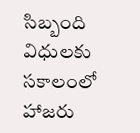సిబ్బంది విధులకు సకాలంలో హాజరు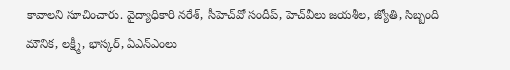కావాలని సూచించారు. వైద్యాధికారి నరేశ్‌, సీహెచ్‌వో సందీప్‌, హెచ్‌వీలు జయశీల, జ్యోతి, సిబ్బంది మౌనిక, లక్ష్మీ, భాస్కర్‌, ఏఎన్‌ఎంలు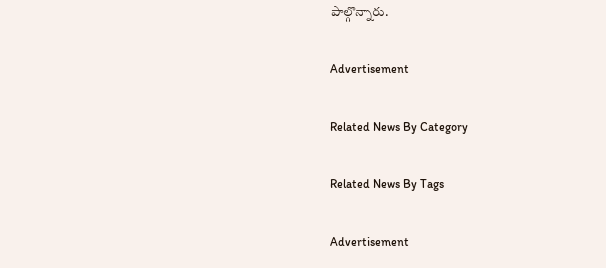పాల్గొన్నారు.

Advertisement

Related News By Category

Related News By Tags

Advertisement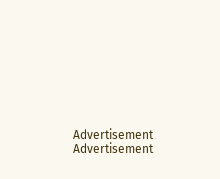Advertisement
Advertisement